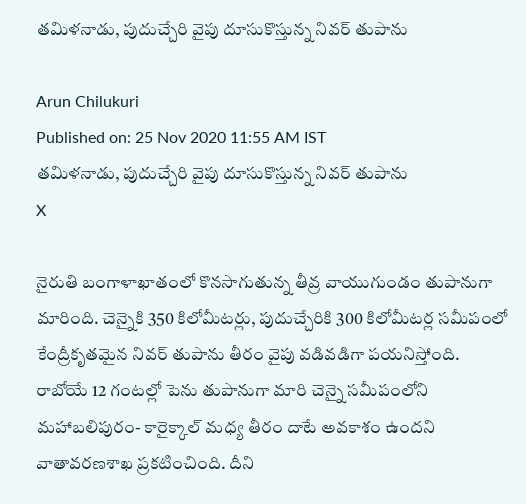తమిళనాడు, పుదుచ్చేరి వైపు దూసుకొస్తున్న నివర్‌ తుపాను

Arun Chilukuri
Published on: 25 Nov 2020 11:55 AM IST
తమిళనాడు, పుదుచ్చేరి వైపు దూసుకొస్తున్న నివర్‌ తుపాను
X

నైరుతి బంగాళాఖాతంలో కొనసాగుతున్న తీవ్ర వాయుగుండం తుపానుగా మారింది. చెన్నైకి 350 కిలోమీటర్లు, పుదుచ్చేరికి 300 కిలోమీటర్ల సమీపంలో కేంద్రీకృతమైన నివర్‌ తుపాను తీరం వైపు వడివడిగా పయనిస్తోంది. రాబోయే 12 గంటల్లో పెను తుపానుగా మారి చెన్నై సమీపంలోని మహాబలిపురం- కారైక్కాల్‌ మధ్య తీరం దాటే అవకాశం ఉందని వాతావరణశాఖ ప్రకటించింది. దీని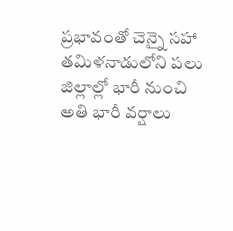ప్రభావంతో చెన్నై సహా తమిళనాడులోని పలు జిల్లాల్లో భారీ నుంచి అతి భారీ వర్షాలు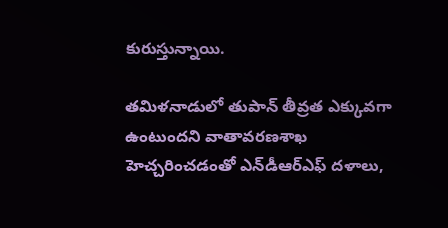కురుస్తున్నాయి.

తమిళనాడులో తుపాన్‌ తీవ్రత ఎక్కువగా ఉంటుందని వాతావరణశాఖ హెచ్చరించడంతో ఎన్‌డీఆర్‌ఎఫ్‌ దళాలు,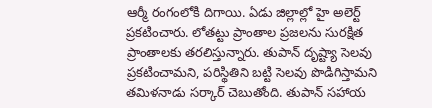ఆర్మీ రంగంలోకి దిగాయి. ఏడు జిల్లాల్లో హై అలెర్ట్‌ ప్రకటించారు. లోతట్టు ప్రాంతాల ప్రజలను సురక్షిత ప్రాంతాలకు తరలిస్తున్నారు. తుపాన్‌ దృష్ట్యా సెలవు ప్రకటించామని, పరిస్థితిని బట్టి సెలవు పొడిగిస్తామని తమిళనాడు సర్కార్‌ చెబుతోంది. తుపాన్‌ సహాయ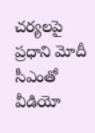చర్యలపై ప్రధాని మోదీ సీఎంతో వీడియో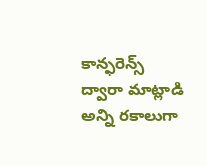కాన్ఫరెన్స్‌ ద్వారా మాట్లాడి అన్ని రకాలుగా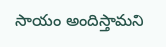సాయం అందిస్తామని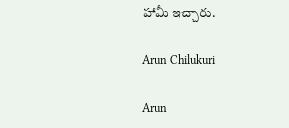హామీ ఇచ్చారు.

Arun Chilukuri

Arun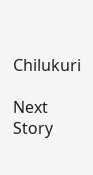Chilukuri

Next Story